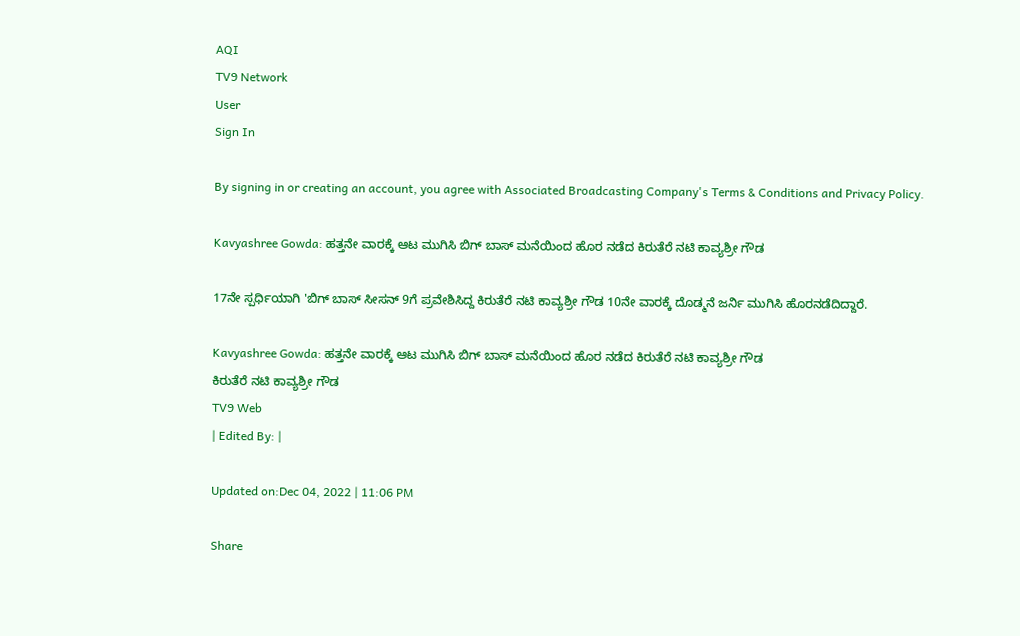AQI
TV9 Network
User
Sign In

By signing in or creating an account, you agree with Associated Broadcasting Company's Terms & Conditions and Privacy Policy.

Kavyashree Gowda: ಹತ್ತನೇ ವಾರಕ್ಕೆ ಆಟ ಮುಗಿಸಿ ಬಿಗ್ ಬಾಸ್ ಮನೆಯಿಂದ ಹೊರ ನಡೆದ ಕಿರುತೆರೆ ನಟಿ ಕಾವ್ಯಶ್ರೀ ಗೌಡ

17ನೇ ಸ್ಪರ್ಧಿಯಾಗಿ 'ಬಿಗ್ ಬಾಸ್ ಸೀಸನ್ 9ಗೆ ಪ್ರವೇಶಿಸಿದ್ದ ಕಿರುತೆರೆ ನಟಿ ಕಾವ್ಯಶ್ರೀ ಗೌಡ 10ನೇ ವಾರಕ್ಕೆ ದೊಡ್ಮನೆ ಜರ್ನಿ ಮುಗಿಸಿ ಹೊರನಡೆದಿದ್ದಾರೆ.

Kavyashree Gowda: ಹತ್ತನೇ ವಾರಕ್ಕೆ ಆಟ ಮುಗಿಸಿ ಬಿಗ್ ಬಾಸ್ ಮನೆಯಿಂದ ಹೊರ ನಡೆದ ಕಿರುತೆರೆ ನಟಿ ಕಾವ್ಯಶ್ರೀ ಗೌಡ
ಕಿರುತೆರೆ ನಟಿ ಕಾವ್ಯಶ್ರೀ ಗೌಡ
TV9 Web
| Edited By: |

Updated on:Dec 04, 2022 | 11:06 PM

Share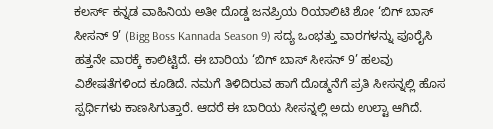ಕಲರ್ಸ್ ಕನ್ನಡ ವಾಹಿನಿಯ ಅತೀ ದೊಡ್ಡ ಜನಪ್ರಿಯ ರಿಯಾಲಿಟಿ ಶೋ ‘ಬಿಗ್ ಬಾಸ್ ಸೀಸನ್ 9’ (Bigg Boss Kannada Season 9) ಸದ್ಯ ಒಂಭತ್ತು ವಾರಗಳನ್ನು ಪೂರೈಸಿ ಹತ್ತನೇ ವಾರಕ್ಕೆ ಕಾಲಿಟ್ಟಿದೆ. ಈ ಬಾರಿಯ ‘ಬಿಗ್ ಬಾಸ್ ಸೀಸನ್ 9’ ಹಲವು ವಿಶೇಷತೆಗಳಿಂದ ಕೂಡಿದೆ. ನಮಗೆ ತಿಳಿದಿರುವ ಹಾಗೆ ದೊಡ್ಮನೆಗೆ ಪ್ರತಿ ಸೀಸನ್ನಲ್ಲಿ ಹೊಸ ಸ್ಪರ್ಧಿಗಳು ಕಾಣಸಿಗುತ್ತಾರೆ. ಆದರೆ ಈ ಬಾರಿಯ ಸೀಸನ್ನಲ್ಲಿ ಅದು ಉಲ್ಟಾ ಆಗಿದೆ.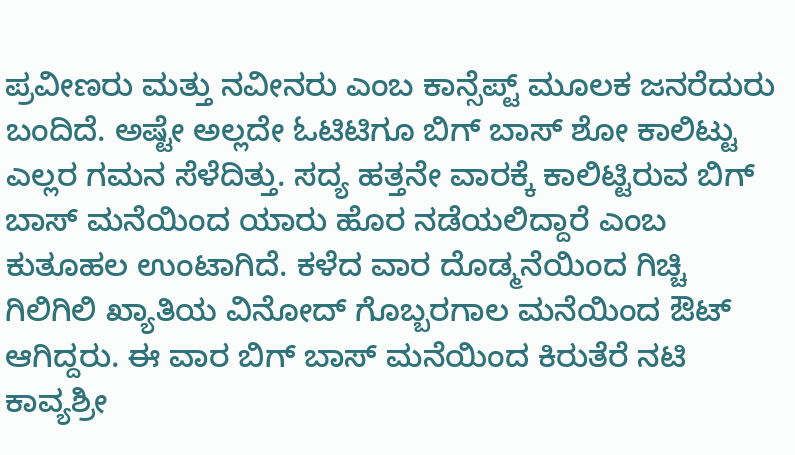ಪ್ರವೀಣರು ಮತ್ತು ನವೀನರು ಎಂಬ ಕಾನ್ಸೆಪ್ಟ್ ಮೂಲಕ ಜನರೆದುರು ಬಂದಿದೆ. ಅಷ್ಟೇ ಅಲ್ಲದೇ ಓಟಿಟಿಗೂ ಬಿಗ್ ಬಾಸ್ ಶೋ ಕಾಲಿಟ್ಟು ಎಲ್ಲರ ಗಮನ ಸೆಳೆದಿತ್ತು. ಸದ್ಯ ಹತ್ತನೇ ವಾರಕ್ಕೆ ಕಾಲಿಟ್ಟಿರುವ ಬಿಗ್ ಬಾಸ್ ಮನೆಯಿಂದ ಯಾರು ಹೊರ ನಡೆಯಲಿದ್ದಾರೆ ಎಂಬ ಕುತೂಹಲ ಉಂಟಾಗಿದೆ. ಕಳೆದ ವಾರ ದೊಡ್ಮನೆಯಿಂದ ಗಿಚ್ಚಿ ಗಿಲಿಗಿಲಿ ಖ್ಯಾತಿಯ ವಿನೋದ್ ಗೊಬ್ಬರಗಾಲ ಮನೆಯಿಂದ ಔಟ್ ಆಗಿದ್ದರು. ಈ ವಾರ ಬಿಗ್ ಬಾಸ್ ಮನೆಯಿಂದ ಕಿರುತೆರೆ ನಟಿ ಕಾವ್ಯಶ್ರೀ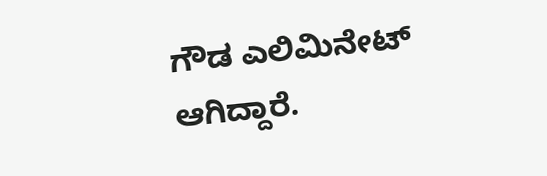ಗೌಡ ಎಲಿಮಿನೇಟ್ ಆಗಿದ್ದಾರೆ.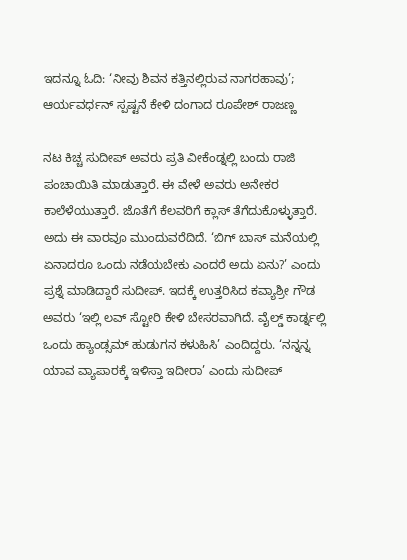ಇದನ್ನೂ ಓದಿ: ‘ನೀವು ಶಿವನ ಕತ್ತಿನಲ್ಲಿರುವ ನಾಗರಹಾವು’; ಆರ್ಯವರ್ಧನ್ ಸ್ಪಷ್ಟನೆ ಕೇಳಿ ದಂಗಾದ ರೂಪೇಶ್ ರಾಜಣ್ಣ

ನಟ ಕಿಚ್ಚ ಸುದೀಪ್ ಅವರು ಪ್ರತಿ ವೀಕೆಂಡ್ನಲ್ಲಿ ಬಂದು ರಾಜಿ ಪಂಚಾಯಿತಿ ಮಾಡುತ್ತಾರೆ. ಈ ವೇಳೆ ಅವರು ಅನೇಕರ ಕಾಲೆಳೆಯುತ್ತಾರೆ. ಜೊತೆಗೆ ಕೆಲವರಿಗೆ ಕ್ಲಾಸ್ ತೆಗೆದುಕೊಳ್ಳುತ್ತಾರೆ. ಅದು ಈ ವಾರವೂ ಮುಂದುವರೆದಿದೆ. ‘ಬಿಗ್ ಬಾಸ್ ಮನೆಯಲ್ಲಿ ಏನಾದರೂ ಒಂದು ನಡೆಯಬೇಕು ಎಂದರೆ ಅದು ಏನು?’ ಎಂದು ಪ್ರಶ್ನೆ ಮಾಡಿದ್ದಾರೆ ಸುದೀಪ್. ಇದಕ್ಕೆ ಉತ್ತರಿಸಿದ ಕವ್ಯಾಶ್ರೀ ಗೌಡ ಅವರು ‘ಇಲ್ಲಿ ಲವ್ ಸ್ಟೋರಿ ಕೇಳಿ ಬೇಸರವಾಗಿದೆ. ವೈಲ್ಡ್ ಕಾರ್ಡ್ನಲ್ಲಿ ಒಂದು ಹ್ಯಾಂಡ್ಸಮ್ ಹುಡುಗನ ಕಳುಹಿಸಿ’ ಎಂದಿದ್ದರು. ‘ನನ್ನನ್ನ ಯಾವ ವ್ಯಾಪಾರಕ್ಕೆ ಇಳಿಸ್ತಾ ಇದೀರಾ’ ಎಂದು ಸುದೀಪ್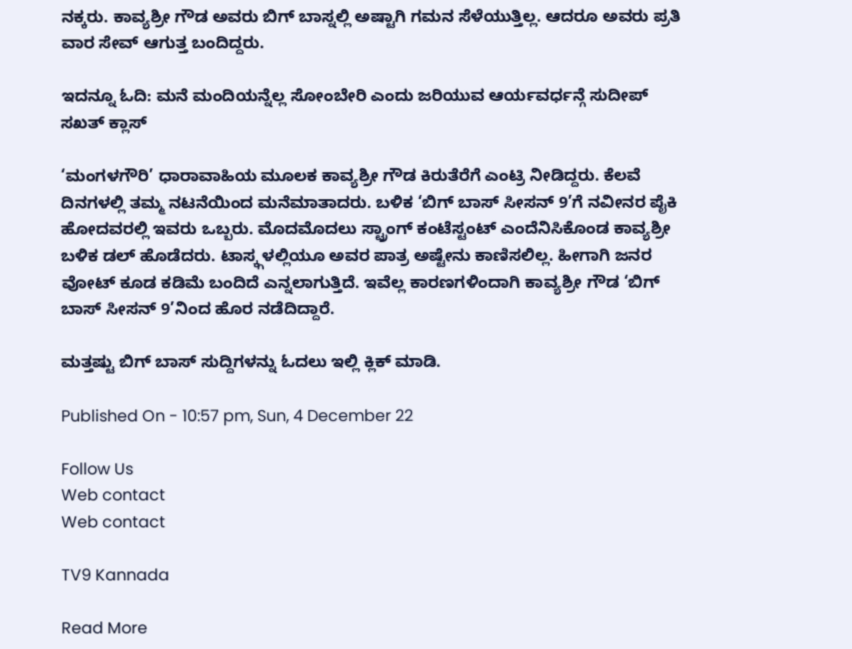ನಕ್ಕರು. ಕಾವ್ಯಶ್ರೀ ಗೌಡ ಅವರು ಬಿಗ್ ಬಾಸ್ನಲ್ಲಿ ಅಷ್ಟಾಗಿ ಗಮನ ಸೆಳೆಯುತ್ತಿಲ್ಲ. ಆದರೂ ಅವರು ಪ್ರತಿ ವಾರ ಸೇವ್ ಆಗುತ್ತ ಬಂದಿದ್ದರು.

ಇದನ್ನೂ ಓದಿ: ಮನೆ ಮಂದಿಯನ್ನೆಲ್ಲ ಸೋಂಬೇರಿ ಎಂದು ಜರಿಯುವ ಆರ್ಯವರ್ಧನ್ಗೆ ಸುದೀಪ್ ಸಖತ್ ಕ್ಲಾಸ್

‘ಮಂಗಳಗೌರಿ’ ಧಾರಾವಾಹಿಯ ಮೂಲಕ ಕಾವ್ಯಶ್ರೀ ಗೌಡ ಕಿರುತೆರೆಗೆ ಎಂಟ್ರಿ ನೀಡಿದ್ದರು. ಕೆಲವೆ ದಿನಗಳಲ್ಲಿ ತಮ್ಮ ನಟನೆಯಿಂದ ಮನೆಮಾತಾದರು. ಬಳಿಕ ‘ಬಿಗ್ ಬಾಸ್ ಸೀಸನ್ 9’ಗೆ ನವೀನರ ಪೈಕಿ ಹೋದವರಲ್ಲಿ ಇವರು ಒಬ್ಬರು. ಮೊದಮೊದಲು ಸ್ಟ್ರಾಂಗ್ ಕಂಟೆಸ್ಟಂಟ್ ಎಂದೆನಿಸಿಕೊಂಡ ಕಾವ್ಯಶ್ರೀ ಬಳಿಕ ಡಲ್ ಹೊಡೆದರು. ಟಾಸ್ಕ್ಗಳಲ್ಲಿಯೂ ಅವರ ಪಾತ್ರ ಅಷ್ಟೇನು ಕಾಣಿಸಲಿಲ್ಲ. ಹೀಗಾಗಿ ಜನರ ವೋಟ್ ಕೂಡ ಕಡಿಮೆ ಬಂದಿದೆ ಎನ್ನಲಾಗುತ್ತಿದೆ. ಇವೆಲ್ಲ ಕಾರಣಗಳಿಂದಾಗಿ ಕಾವ್ಯಶ್ರೀ ಗೌಡ ‘ಬಿಗ್ ಬಾಸ್ ಸೀಸನ್ 9’ನಿಂದ ಹೊರ ನಡೆದಿದ್ದಾರೆ.

ಮತ್ತಷ್ಟು ಬಿಗ್ ಬಾಸ್ ಸುದ್ದಿಗಳನ್ನು ಓದಲು ಇಲ್ಲಿ ಕ್ಲಿಕ್ ಮಾಡಿ.

Published On - 10:57 pm, Sun, 4 December 22

Follow Us
Web contact
Web contact

TV9 Kannada

Read More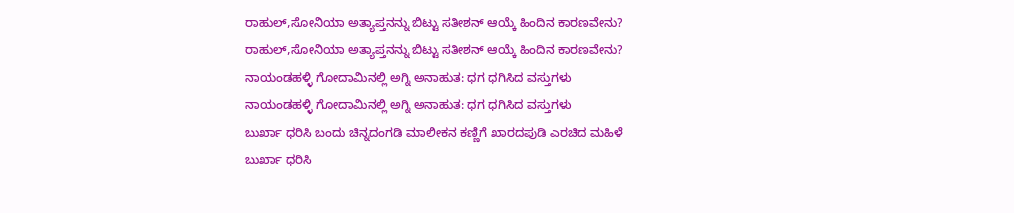ರಾಹುಲ್,ಸೋನಿಯಾ ಅತ್ಯಾಪ್ತನನ್ನು ಬಿಟ್ಟು ಸತೀಶನ್ ಆಯ್ಕೆ ಹಿಂದಿನ ಕಾರಣವೇನು?
ರಾಹುಲ್,ಸೋನಿಯಾ ಅತ್ಯಾಪ್ತನನ್ನು ಬಿಟ್ಟು ಸತೀಶನ್ ಆಯ್ಕೆ ಹಿಂದಿನ ಕಾರಣವೇನು?
ನಾಯಂಡಹಳ್ಳಿ ಗೋದಾಮಿನಲ್ಲಿ ಅಗ್ನಿ ಅನಾಹುತ: ಧಗ ಧಗಿಸಿದ ವಸ್ತುಗಳು
ನಾಯಂಡಹಳ್ಳಿ ಗೋದಾಮಿನಲ್ಲಿ ಅಗ್ನಿ ಅನಾಹುತ: ಧಗ ಧಗಿಸಿದ ವಸ್ತುಗಳು
ಬುರ್ಖಾ ಧರಿಸಿ ಬಂದು ಚಿನ್ನದಂಗಡಿ ಮಾಲೀಕನ ಕಣ್ಣಿಗೆ ಖಾರದಪುಡಿ ಎರಚಿದ ಮಹಿಳೆ
ಬುರ್ಖಾ ಧರಿಸಿ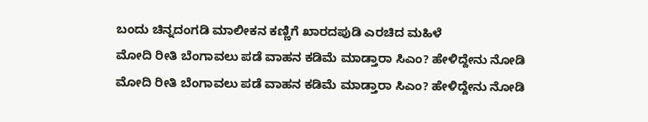ಬಂದು ಚಿನ್ನದಂಗಡಿ ಮಾಲೀಕನ ಕಣ್ಣಿಗೆ ಖಾರದಪುಡಿ ಎರಚಿದ ಮಹಿಳೆ
ಮೋದಿ ರೀತಿ ಬೆಂಗಾವಲು ಪಡೆ ವಾಹನ ಕಡಿಮೆ ಮಾಡ್ತಾರಾ ಸಿಎಂ? ಹೇಳಿದ್ದೇನು ನೋಡಿ
ಮೋದಿ ರೀತಿ ಬೆಂಗಾವಲು ಪಡೆ ವಾಹನ ಕಡಿಮೆ ಮಾಡ್ತಾರಾ ಸಿಎಂ? ಹೇಳಿದ್ದೇನು ನೋಡಿ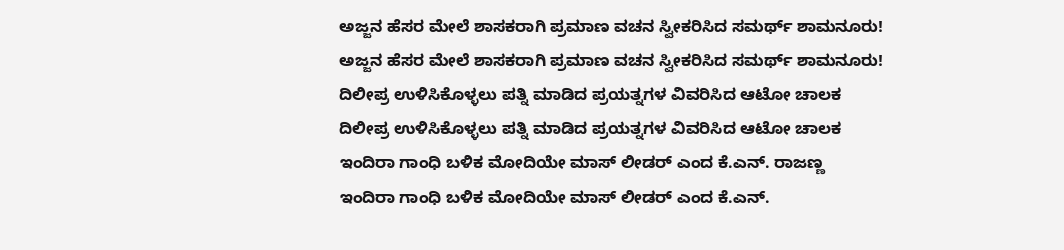ಅಜ್ಜನ ಹೆಸರ ಮೇಲೆ ಶಾಸಕರಾಗಿ ಪ್ರಮಾಣ ವಚನ ಸ್ವೀಕರಿಸಿದ ಸಮರ್ಥ್ ಶಾಮನೂರು!
ಅಜ್ಜನ ಹೆಸರ ಮೇಲೆ ಶಾಸಕರಾಗಿ ಪ್ರಮಾಣ ವಚನ ಸ್ವೀಕರಿಸಿದ ಸಮರ್ಥ್ ಶಾಮನೂರು!
ದಿಲೀಪ್ರ ಉಳಿಸಿಕೊಳ್ಳಲು ಪತ್ನಿ ಮಾಡಿದ ಪ್ರಯತ್ನಗಳ ವಿವರಿಸಿದ ಆಟೋ ಚಾಲಕ
ದಿಲೀಪ್ರ ಉಳಿಸಿಕೊಳ್ಳಲು ಪತ್ನಿ ಮಾಡಿದ ಪ್ರಯತ್ನಗಳ ವಿವರಿಸಿದ ಆಟೋ ಚಾಲಕ
ಇಂದಿರಾ ಗಾಂಧಿ ಬಳಿಕ ಮೋದಿಯೇ ಮಾಸ್ ಲೀಡರ್ ಎಂದ ಕೆ.ಎನ್. ರಾಜಣ್ಣ
ಇಂದಿರಾ ಗಾಂಧಿ ಬಳಿಕ ಮೋದಿಯೇ ಮಾಸ್ ಲೀಡರ್ ಎಂದ ಕೆ.ಎನ್.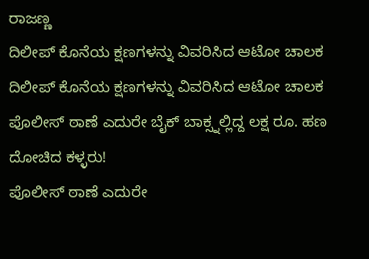ರಾಜಣ್ಣ
ದಿಲೀಪ್ ಕೊನೆಯ ಕ್ಷಣಗಳನ್ನು ವಿವರಿಸಿದ ಆಟೋ ಚಾಲಕ
ದಿಲೀಪ್ ಕೊನೆಯ ಕ್ಷಣಗಳನ್ನು ವಿವರಿಸಿದ ಆಟೋ ಚಾಲಕ
ಪೊಲೀಸ್ ಠಾಣೆ ಎದುರೇ ಬೈಕ್ ಬಾಕ್ಸ್ನಲ್ಲಿದ್ದ ಲಕ್ಷ ರೂ. ಹಣ ದೋಚಿದ ಕಳ್ಳರು!
ಪೊಲೀಸ್ ಠಾಣೆ ಎದುರೇ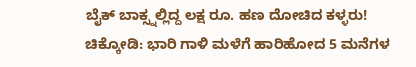ಬೈಕ್ ಬಾಕ್ಸ್ನಲ್ಲಿದ್ದ ಲಕ್ಷ ರೂ. ಹಣ ದೋಚಿದ ಕಳ್ಳರು!
ಚಿಕ್ಕೋಡಿ: ಭಾರಿ ಗಾಳಿ ಮಳೆಗೆ ಹಾರಿಹೋದ 5 ಮನೆಗಳ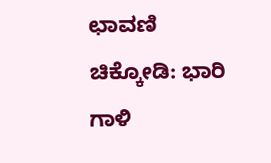ಛಾವಣಿ
ಚಿಕ್ಕೋಡಿ: ಭಾರಿ ಗಾಳಿ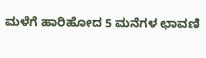ಮಳೆಗೆ ಹಾರಿಹೋದ 5 ಮನೆಗಳ ಛಾವಣಿ